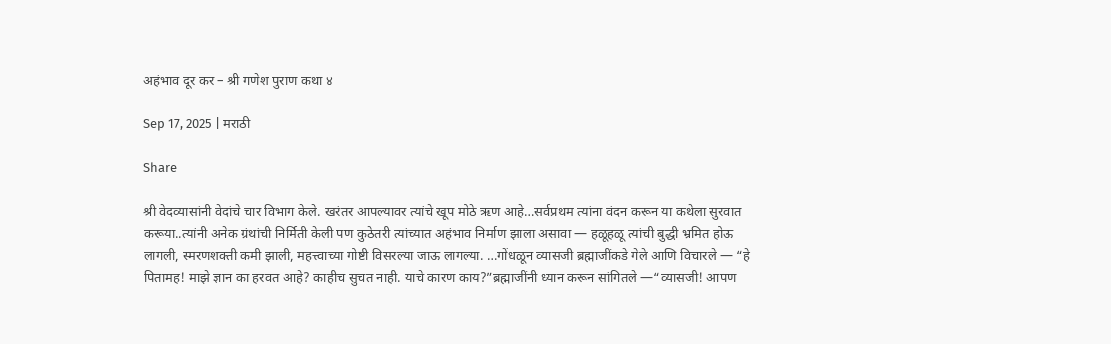अहंभाव दूर कर – श्री गणेश पुराण कथा ४

Sep 17, 2025 | मराठी

Share

श्री वेदव्यासांनी वेदांचे चार विभाग केले. खरंतर आपल्यावर त्यांचे खूप मोठे ऋण आहे…सर्वप्रथम त्यांना वंदन करून या कथेला सुरवात करूया..त्यांनी अनेक ग्रंथांची निर्मिती केली पण कुठेतरी त्यांच्यात अहंभाव निर्माण झाला असावा — हळूहळू त्यांची बुद्धी भ्रमित होऊ लागली, स्मरणशक्ती कमी झाली, महत्त्वाच्या गोष्टी विसरल्या जाऊ लागल्या. …गोंधळून व्यासजी ब्रह्माजींकडे गेले आणि विचारले — “हे पितामह! माझे ज्ञान का हरवत आहे? काहीच सुचत नाही. याचे कारण काय?”ब्रह्माजींनी ध्यान करून सांगितले —“व्यासजी! आपण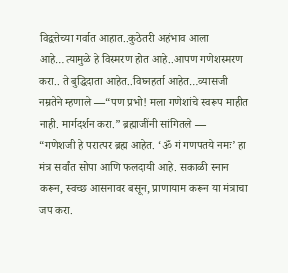विद्वत्तेच्या गर्वात आहात..कुठेतरी अहंभाव आला आहे…त्यामुळे हे विस्मरण होत आहे..आपण गणेशस्मरण करा.. ते बुद्धिदाता आहेत..विघ्नहर्ता आहेत…व्यासजी नम्रतेने म्हणाले —“पण प्रभो! मला गणेशांचे स्वरूप माहीत नाही. मार्गदर्शन करा.” ब्रह्माजींनी सांगितले —
“गणेशजी हे परात्पर ब्रह्म आहेत. ‘ॐ गं गणपतये नमः’ हा मंत्र सर्वांत सोपा आणि फलदायी आहे. सकाळी स्नान करून, स्वच्छ आसनावर बसून, प्राणायाम करून या मंत्राचा जप करा.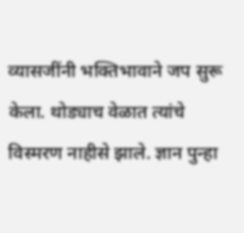व्यासजींनी भक्तिभावाने जप सुरू केला. थोड्याच वेळात त्यांचे विस्मरण नाहीसे झाले. ज्ञान पुन्हा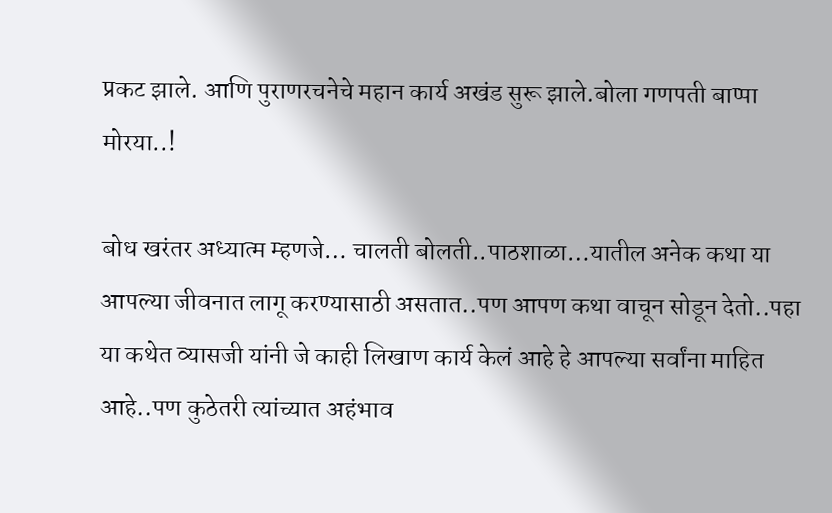प्रकट झाले. आणि पुराणरचनेचे महान कार्य अखंड सुरू झाले.बोला गणपती बाप्पा मोरया..!

बोध खरंतर अध्यात्म म्हणजे… चालती बोलती..पाठशाळा…यातील अनेक कथा या आपल्या जीवनात लागू करण्यासाठी असतात..पण आपण कथा वाचून सोडून देतो..पहा या कथेत व्यासजी यांनी जे काही लिखाण कार्य केलं आहे हे आपल्या सर्वांना माहित आहे..पण कुठेतरी त्यांच्यात अहंभाव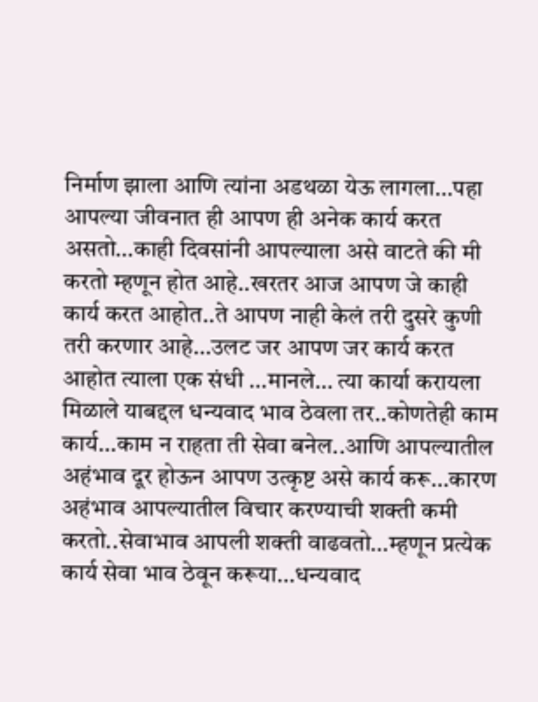निर्माण झाला आणि त्यांना अडथळा येऊ लागला…पहा आपल्या जीवनात ही आपण ही अनेक कार्य करत असतो…काही दिवसांनी आपल्याला असे वाटते की मी करतो म्हणून होत आहे..खरतर आज आपण जे काही कार्य करत आहोत..ते आपण नाही केलं तरी दुसरे कुणी तरी करणार आहे…उलट जर आपण जर कार्य करत आहोत त्याला एक संधी …मानले… त्या कार्या करायला मिळाले याबद्दल धन्यवाद भाव ठेवला तर..कोणतेही काम कार्य…काम न राहता ती सेवा बनेल..आणि आपल्यातील अहंभाव दूर होऊन आपण उत्कृष्ट असे कार्य करू…कारण अहंभाव आपल्यातील विचार करण्याची शक्ती कमी करतो..सेवाभाव आपली शक्ती वाढवतो…म्हणून प्रत्येक कार्य सेवा भाव ठेवून करूया…धन्यवाद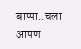बाप्पा..चला आपण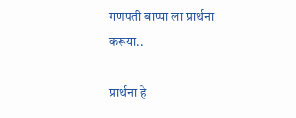गणपती बाप्पा ला प्रार्थना करूया..

प्रार्थना हे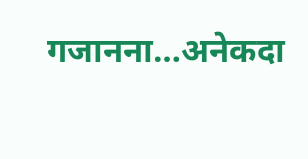गजानना…अनेकदा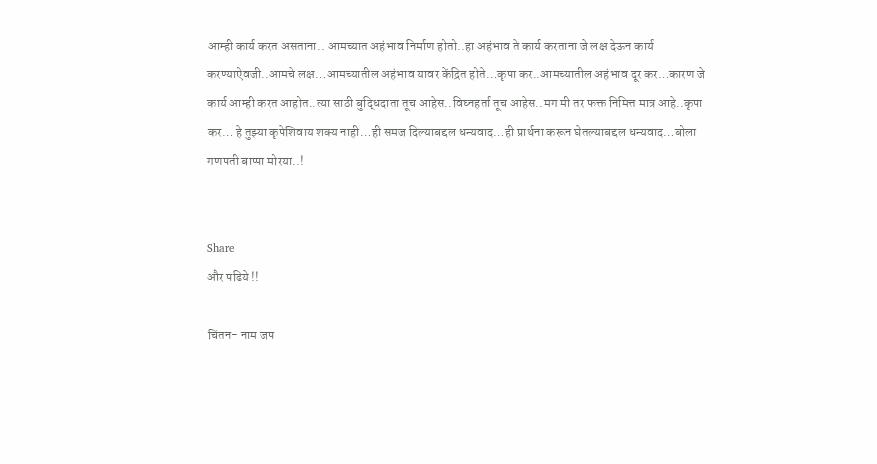आम्ही कार्य करत असताना.. आमच्यात अहंभाव निर्माण होतो..हा अहंभाव ते कार्य करताना जे लक्ष देऊन कार्य करण्याऐवजी..आमचे लक्ष…आमच्यातील अहंभाव यावर केंद्रित होते…कृपा कर..आमच्यातील अहंभाव दूर कर…कारण जे कार्य आम्ही करत आहोत..त्या साठी बुद्धिदाता तूच आहेस..विघ्नहर्ता तूच आहेस..मग मी तर फक्त निमित्त मात्र आहे..कृपा कर… हे तुझ्या कृपेशिवाय शक्य नाही…ही समज दिल्याबद्दल धन्यवाद…ही प्रार्थना करून घेतल्याबद्दल धन्यवाद…बोला गणपती बाप्पा मोरया..!


Share
और पढिये !!

चिंतन- नाम जप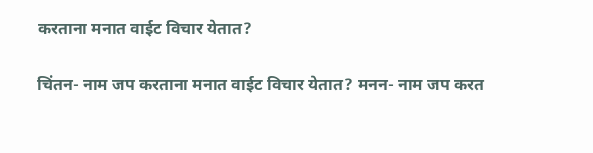करताना मनात वाईट विचार येतात?

चिंतन- नाम जप करताना मनात वाईट विचार येतात? मनन- नाम जप करत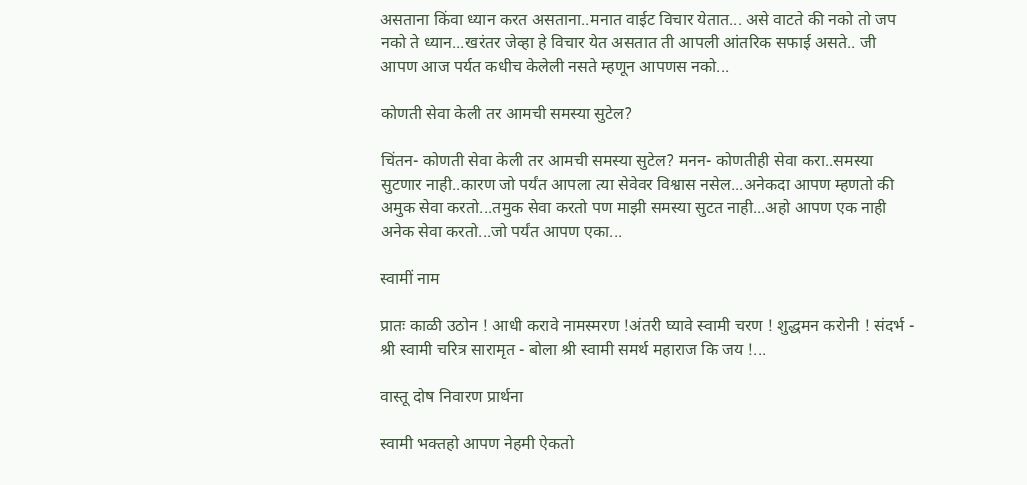असताना किंवा ध्यान करत असताना..मनात वाईट विचार येतात... असे वाटते की नको तो जप नको ते ध्यान...खरंतर जेव्हा हे विचार येत असतात ती आपली आंतरिक सफाई असते.. जी आपण आज पर्यत कधीच केलेली नसते म्हणून आपणस नको...

कोणती सेवा केली तर आमची समस्या सुटेल?

चिंतन- कोणती सेवा केली तर आमची समस्या सुटेल? मनन- कोणतीही सेवा करा..समस्या सुटणार नाही..कारण जो पर्यंत आपला त्या सेवेवर विश्वास नसेल...अनेकदा आपण म्हणतो की अमुक सेवा करतो...तमुक सेवा करतो पण माझी समस्या सुटत नाही...अहो आपण एक नाही अनेक सेवा करतो...जो पर्यंत आपण एका...

स्वामीं नाम

प्रातः काळी उठोन ! आधी करावे नामस्मरण !अंतरी घ्यावे स्वामी चरण ! शुद्धमन करोनी ! संदर्भ - श्री स्वामी चरित्र सारामृत - बोला श्री स्वामी समर्थ महाराज कि जय !...

वास्तू दोष निवारण प्रार्थना

स्वामी भक्तहो आपण नेहमी ऐकतो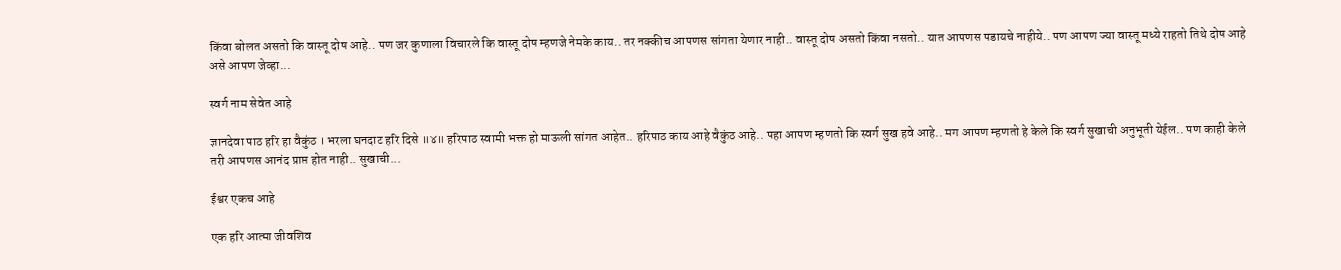किंवा बोलत असतो कि वास्तू दोष आहे.. पण जर कुणाला विचारले कि वास्तू दोष म्हणजे नेमके काय.. तर नक्कीच आपणस सांगता येणार नाही.. वास्तू दोष असतो किंवा नसतो.. यात आपणस पडायचे नाहीये.. पण आपण ज्या वास्तू मध्ये राहतो तिथे दोष आहे असे आपण जेव्हा...

स्वर्ग नाम सेवेत आहे

ज्ञानदेवा पाठ हरि हा वैकुंठ । भरला घनदाट हरि दिसे ॥४॥ हरिपाठ स्वामी भक्त हो माऊली सांगत आहेत.. हरिपाठ काय आहे वैकुंठ आहे.. पहा आपण म्हणतो कि स्वर्ग सुख हवे आहे.. मग आपण म्हणतो हे केले कि स्वर्ग सुखाची अनुभूती येईल.. पण काही केले तरी आपणस आनंद प्राप्त होत नाही.. सुखाची...

ईश्वर एकच आहे

एक हरि आत्मा जीवशिव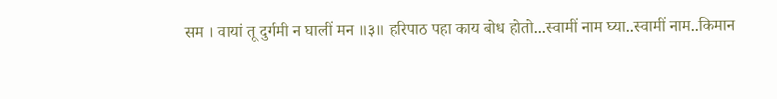सम । वायां तू दुर्गमी न घालीं मन ॥३॥ हरिपाठ पहा काय बोध होतो...स्वामीं नाम घ्या..स्वामीं नाम..किमान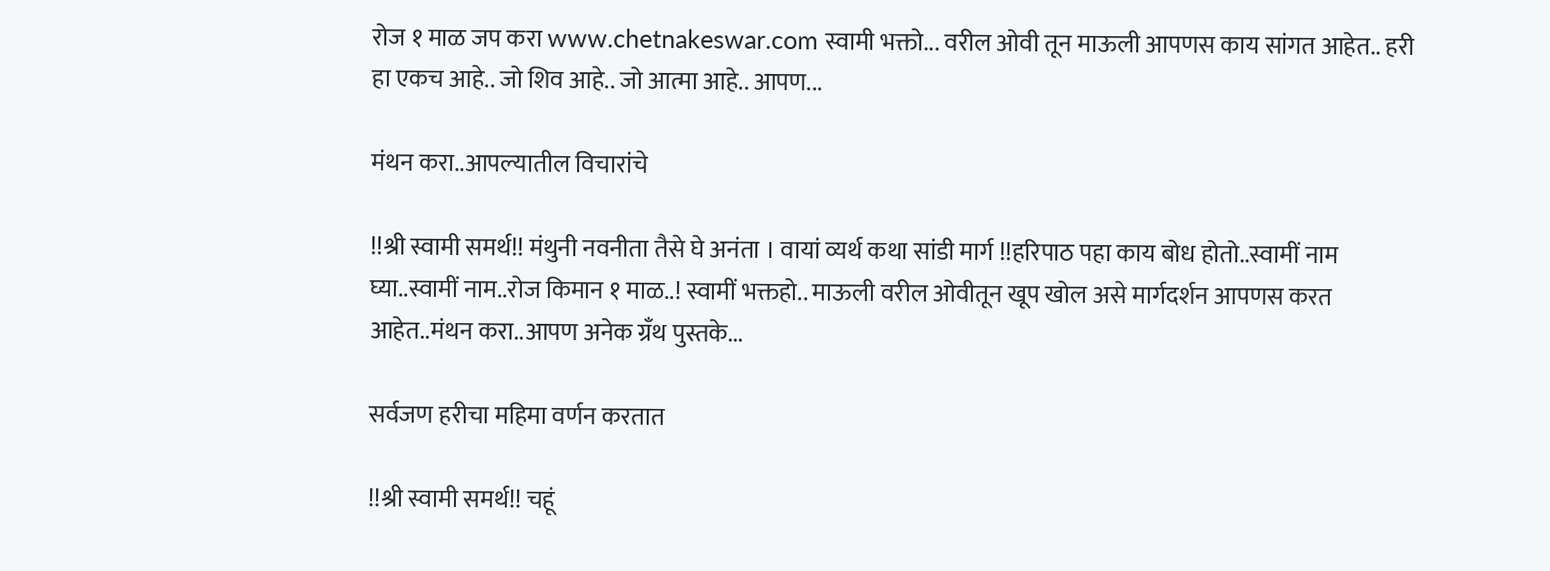रोज १ माळ जप करा www.chetnakeswar.com स्वामी भक्तो... वरील ओवी तून माऊली आपणस काय सांगत आहेत.. हरी हा एकच आहे.. जो शिव आहे.. जो आत्मा आहे.. आपण...

मंथन करा..आपल्यातील विचारांचे

!!श्री स्वामी समर्थ!! मंथुनी नवनीता तैसे घे अनंता । वायां व्यर्थ कथा सांडी मार्ग !!हरिपाठ पहा काय बोध होतो..स्वामीं नाम घ्या..स्वामीं नाम..रोज किमान १ माळ..! स्वामीं भक्तहो.. माऊली वरील ओवीतून खूप खोल असे मार्गदर्शन आपणस करत आहेत..मंथन करा..आपण अनेक ग्रँथ पुस्तके...

सर्वजण हरीचा महिमा वर्णन करतात

!!श्री स्वामी समर्थ!! चहूं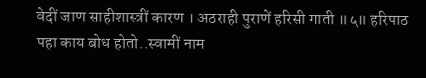वेदीं जाण साहीशास्त्रीं कारण । अठराही पुराणें हरिसी गाती ॥५॥ हरिपाठ पहा काय बोध होतो..स्वामीं नाम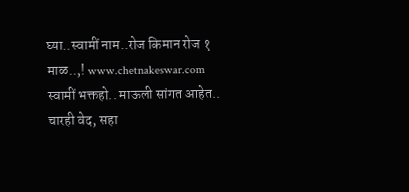घ्या..स्वामीं नाम..रोज किमान रोज १ माळ..,! www.chetnakeswar.com स्वामीं भक्तहो.. माऊली सांगत आहेत.. चारही वेद, सहा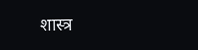शास्त्र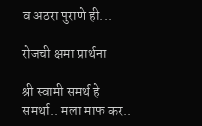व अठरा पुराणे ही...

रोजची क्षमा प्रार्थना

श्री स्वामी समर्थ हे समर्था.. मला माफ कर..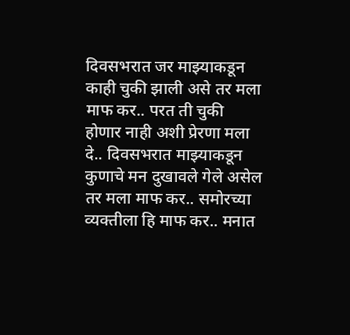दिवसभरात जर माझ्याकडून काही चुकी झाली असे तर मला माफ कर.. परत ती चुकी होणार नाही अशी प्रेरणा मला दे.. दिवसभरात माझ्याकडून कुणाचे मन दुखावले गेले असेल तर मला माफ कर.. समोरच्या व्यक्तीला हि माफ कर.. मनात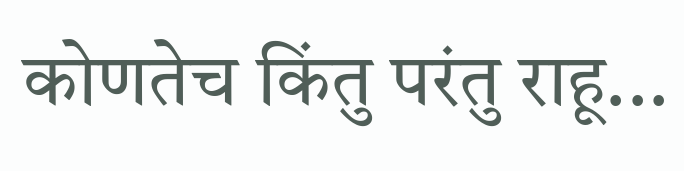कोणतेच किंतु परंतु राहू...